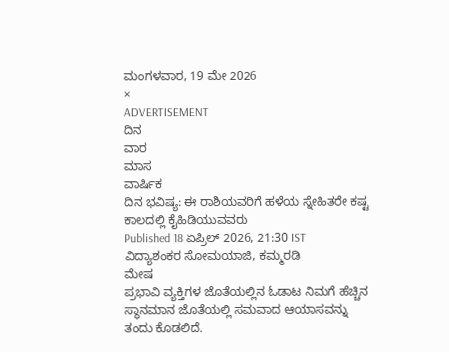ಮಂಗಳವಾರ, 19 ಮೇ 2026
×
ADVERTISEMENT
ದಿನ
ವಾರ
ಮಾಸ
ವಾರ್ಷಿಕ
ದಿನ ಭವಿಷ್ಯ: ಈ ರಾಶಿಯವರಿಗೆ ಹಳೆಯ ಸ್ನೇಹಿತರೇ ಕಷ್ಟ ಕಾಲದಲ್ಲಿ ಕೈಹಿಡಿಯುವವರು
Published 18 ಏಪ್ರಿಲ್ 2026, 21:30 IST
ವಿದ್ಯಾಶಂಕರ ಸೋಮಯಾಜಿ, ಕಮ್ಮರಡಿ
ಮೇಷ
ಪ್ರಭಾವಿ ವ್ಯಕ್ತಿಗಳ ಜೊತೆಯಲ್ಲಿನ ಓಡಾಟ ನಿಮಗೆ ಹೆಚ್ಚಿನ ಸ್ಥಾನಮಾನ ಜೊತೆಯಲ್ಲಿ ಸಮವಾದ ಆಯಾಸವನ್ನು ತಂದು ಕೊಡಲಿದೆ.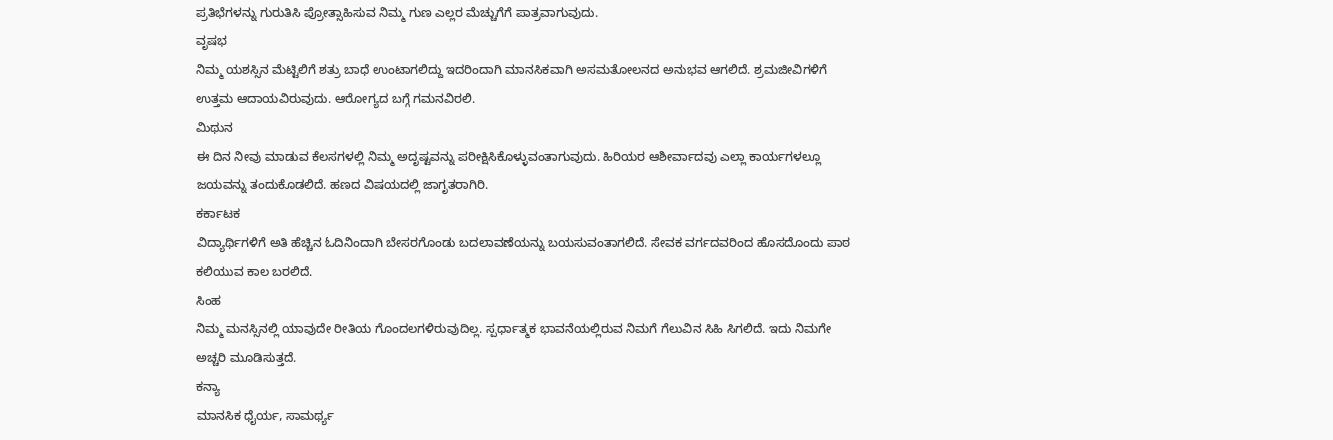ಪ್ರತಿಭೆಗಳನ್ನು ಗುರುತಿಸಿ ಪ್ರೋತ್ಸಾಹಿಸುವ ನಿಮ್ಮ ಗುಣ ಎಲ್ಲರ ಮೆಚ್ಚುಗೆಗೆ ಪಾತ್ರವಾಗುವುದು.
ವೃಷಭ
ನಿಮ್ಮ ಯಶಸ್ಸಿನ ಮೆಟ್ಟಿಲಿಗೆ ಶತ್ರು ಬಾಧೆ ಉಂಟಾಗಲಿದ್ದು ಇದರಿಂದಾಗಿ ಮಾನಸಿಕವಾಗಿ ಅಸಮತೋಲನದ ಅನುಭವ ಆಗಲಿದೆ. ಶ್ರಮಜೀವಿಗಳಿಗೆ ಉತ್ತಮ ಆದಾಯವಿರುವುದು. ಆರೋಗ್ಯದ ಬಗ್ಗೆ ಗಮನವಿರಲಿ.
ಮಿಥುನ
ಈ ದಿನ ನೀವು ಮಾಡುವ ಕೆಲಸಗಳಲ್ಲಿ ನಿಮ್ಮ ಅದೃಷ್ಟವನ್ನು ಪರೀಕ್ಷಿಸಿಕೊಳ್ಳುವಂತಾಗುವುದು. ಹಿರಿಯರ ಆಶೀರ್ವಾದವು ಎಲ್ಲಾ ಕಾರ್ಯಗಳಲ್ಲೂ ಜಯವನ್ನು ತಂದುಕೊಡಲಿದೆ. ಹಣದ ವಿಷಯದಲ್ಲಿ ಜಾಗೃತರಾಗಿರಿ.
ಕರ್ಕಾಟಕ
ವಿದ್ಯಾರ್ಥಿಗಳಿಗೆ ಅತಿ ಹೆಚ್ಚಿನ ಓದಿನಿಂದಾಗಿ ಬೇಸರಗೊಂಡು ಬದಲಾವಣೆಯನ್ನು ಬಯಸುವಂತಾಗಲಿದೆ. ಸೇವಕ ವರ್ಗದವರಿಂದ ಹೊಸದೊಂದು ಪಾಠ ಕಲಿಯುವ ಕಾಲ ಬರಲಿದೆ.
ಸಿಂಹ
ನಿಮ್ಮ ಮನಸ್ಸಿನಲ್ಲಿ ಯಾವುದೇ ರೀತಿಯ ಗೊಂದಲಗಳಿರುವುದಿಲ್ಲ. ಸ್ಪರ್ಧಾತ್ಮಕ ಭಾವನೆಯಲ್ಲಿರುವ ನಿಮಗೆ ಗೆಲುವಿನ ಸಿಹಿ ಸಿಗಲಿದೆ. ಇದು ನಿಮಗೇ ಅಚ್ಚರಿ ಮೂಡಿಸುತ್ತದೆ.
ಕನ್ಯಾ
ಮಾನಸಿಕ ಧೈರ್ಯ, ಸಾಮರ್ಥ್ಯ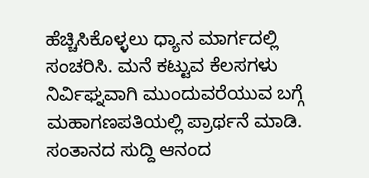ಹೆಚ್ಚಿಸಿಕೊಳ್ಳಲು ಧ್ಯಾನ ಮಾರ್ಗದಲ್ಲಿ ಸಂಚರಿಸಿ. ಮನೆ ಕಟ್ಟುವ ಕೆಲಸಗಳು ನಿರ್ವಿಘ್ನವಾಗಿ ಮುಂದುವರೆಯುವ ಬಗ್ಗೆ ಮಹಾಗಣಪತಿಯಲ್ಲಿ ಪ್ರಾರ್ಥನೆ ಮಾಡಿ. ಸಂತಾನದ ಸುದ್ದಿ ಆನಂದ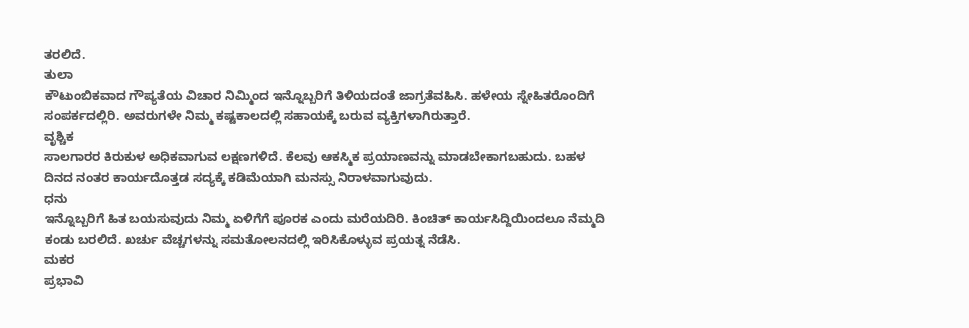ತರಲಿದೆ.
ತುಲಾ
ಕೌಟುಂಬಿಕವಾದ ಗೌಪ್ಯತೆಯ ವಿಚಾರ ನಿಮ್ಮಿಂದ ಇನ್ನೊಬ್ಬರಿಗೆ ತಿಳಿಯದಂತೆ ಜಾಗ್ರತೆವಹಿಸಿ. ಹಳೇಯ ಸ್ನೇಹಿತರೊಂದಿಗೆ ಸಂಪರ್ಕದಲ್ಲಿರಿ. ಅವರುಗಳೇ ನಿಮ್ಮ ಕಷ್ಟಕಾಲದಲ್ಲಿ ಸಹಾಯಕ್ಕೆ ಬರುವ ವ್ಯಕ್ತಿಗಳಾಗಿರುತ್ತಾರೆ.
ವೃಶ್ಚಿಕ
ಸಾಲಗಾರರ ಕಿರುಕುಳ ಅಧಿಕವಾಗುವ ಲಕ್ಷಣಗಳಿದೆ. ಕೆಲವು ಆಕಸ್ಮಿಕ ಪ್ರಯಾಣವನ್ನು ಮಾಡಬೇಕಾಗಬಹುದು. ಬಹಳ ದಿನದ ನಂತರ ಕಾರ್ಯದೊತ್ತಡ ಸದ್ಯಕ್ಕೆ ಕಡಿಮೆಯಾಗಿ ಮನಸ್ಸು ನಿರಾಳವಾಗುವುದು.
ಧನು
ಇನ್ನೊಬ್ಬರಿಗೆ ಹಿತ ಬಯಸುವುದು ನಿಮ್ಮ ಏಳಿಗೆಗೆ ಪೂರಕ ಎಂದು ಮರೆಯದಿರಿ. ಕಿಂಚಿತ್ ಕಾರ್ಯಸಿದ್ದಿಯಿಂದಲೂ ನೆಮ್ಮದಿ ಕಂಡು ಬರಲಿದೆ. ಖರ್ಚು ವೆಚ್ಚಗಳನ್ನು ಸಮತೋಲನದಲ್ಲಿ ಇರಿಸಿಕೊಳ್ಳುವ ಪ್ರಯತ್ನ ನೆಡೆಸಿ.
ಮಕರ
ಪ್ರಭಾವಿ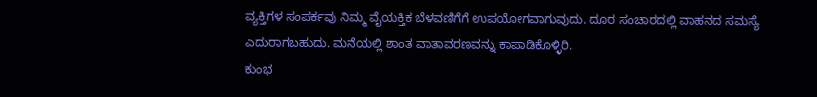ವ್ಯಕ್ತಿಗಳ ಸಂಪರ್ಕವು ನಿಮ್ಮ ವೈಯಕ್ತಿಕ ಬೆಳವಣಿಗೆಗೆ ಉಪಯೋಗವಾಗುವುದು. ದೂರ ಸಂಚಾರದಲ್ಲಿ ವಾಹನದ ಸಮಸ್ಯೆ ಎದುರಾಗಬಹುದು. ಮನೆಯಲ್ಲಿ ಶಾಂತ ವಾತಾವರಣವನ್ನು ಕಾಪಾಡಿಕೊಳ್ಳಿರಿ.
ಕುಂಭ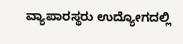ವ್ಯಾಪಾರಸ್ಥರು ಉದ್ಯೋಗದಲ್ಲಿ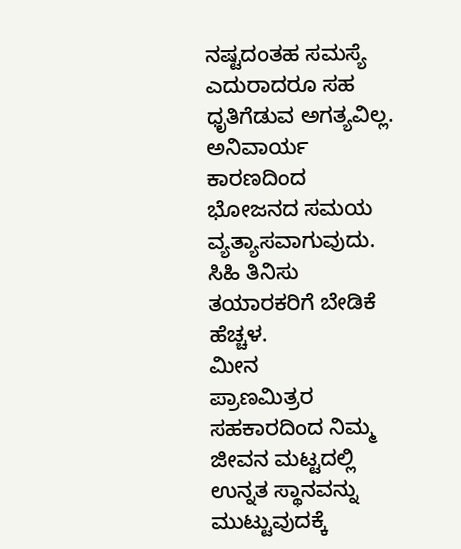ನಷ್ಟದಂತಹ ಸಮಸ್ಯೆ ಎದುರಾದರೂ ಸಹ ಧೃತಿಗೆಡುವ ಅಗತ್ಯವಿಲ್ಲ. ಅನಿವಾರ್ಯ ಕಾರಣದಿಂದ ಭೋಜನದ ಸಮಯ ವ್ಯತ್ಯಾಸವಾಗುವುದು. ಸಿಹಿ ತಿನಿಸು ತಯಾರಕರಿಗೆ ಬೇಡಿಕೆ ಹೆಚ್ಚಳ.
ಮೀನ
ಪ್ರಾಣಮಿತ್ರರ ಸಹಕಾರದಿಂದ ನಿಮ್ಮ ಜೀವನ ಮಟ್ಟದಲ್ಲಿ ಉನ್ನತ ಸ್ಥಾನವನ್ನು ಮುಟ್ಟುವುದಕ್ಕೆ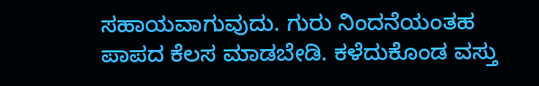ಸಹಾಯವಾಗುವುದು. ಗುರು ನಿಂದನೆಯಂತಹ ಪಾಪದ ಕೆಲಸ ಮಾಡಬೇಡಿ. ಕಳೆದುಕೊಂಡ ವಸ್ತು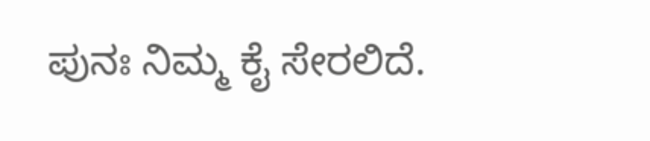ಪುನಃ ನಿಮ್ಮ ಕೈ ಸೇರಲಿದೆ.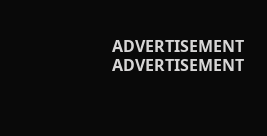ADVERTISEMENT
ADVERTISEMENT